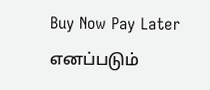Buy Now Pay Later எனப்படும்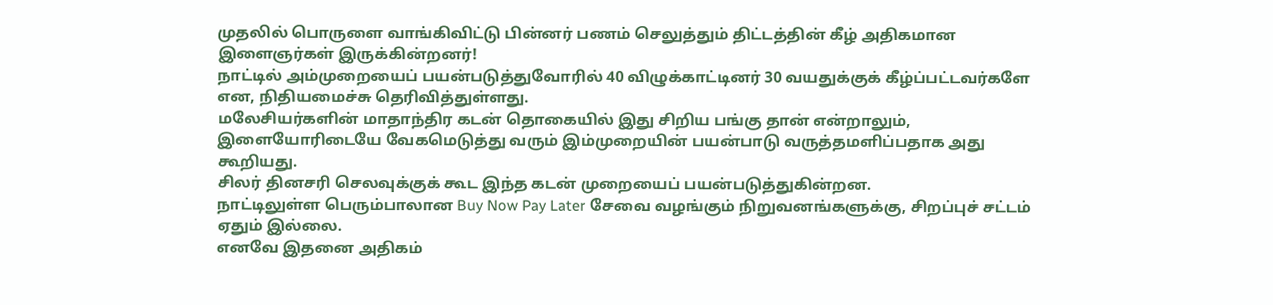முதலில் பொருளை வாங்கிவிட்டு பின்னர் பணம் செலுத்தும் திட்டத்தின் கீழ் அதிகமான இளைஞர்கள் இருக்கின்றனர்!
நாட்டில் அம்முறையைப் பயன்படுத்துவோரில் 40 விழுக்காட்டினர் 30 வயதுக்குக் கீழ்ப்பட்டவர்களே என, நிதியமைச்சு தெரிவித்துள்ளது.
மலேசியர்களின் மாதாந்திர கடன் தொகையில் இது சிறிய பங்கு தான் என்றாலும், இளையோரிடையே வேகமெடுத்து வரும் இம்முறையின் பயன்பாடு வருத்தமளிப்பதாக அது கூறியது.
சிலர் தினசரி செலவுக்குக் கூட இந்த கடன் முறையைப் பயன்படுத்துகின்றன.
நாட்டிலுள்ள பெரும்பாலான Buy Now Pay Later சேவை வழங்கும் நிறுவனங்களுக்கு, சிறப்புச் சட்டம் ஏதும் இல்லை.
எனவே இதனை அதிகம்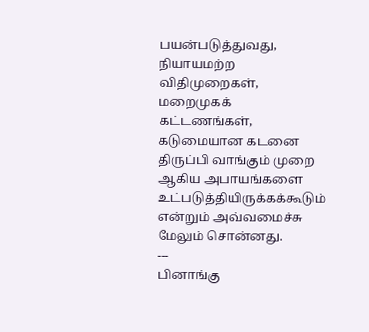பயன்படுத்துவது, நியாயமற்ற விதிமுறைகள், மறைமுகக் கட்டணங்கள், கடுமையான கடனை திருப்பி வாங்கும் முறை ஆகிய அபாயங்களை உட்படுத்தியிருக்கக்கூடும் என்றும் அவ்வமைச்சு மேலும் சொன்னது.
---
பினாங்கு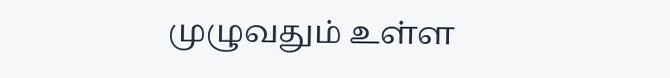முழுவதும் உள்ள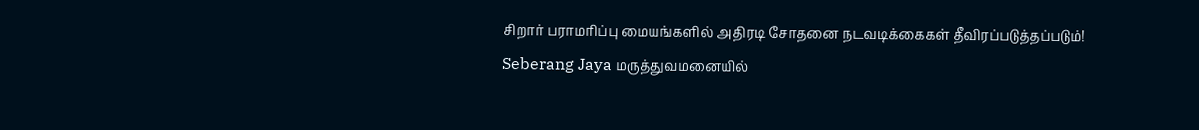சிறார் பராமரிப்பு மையங்களில் அதிரடி சோதனை நடவடிக்கைகள் தீவிரப்படுத்தப்படும்!
Seberang Jaya மருத்துவமனையில்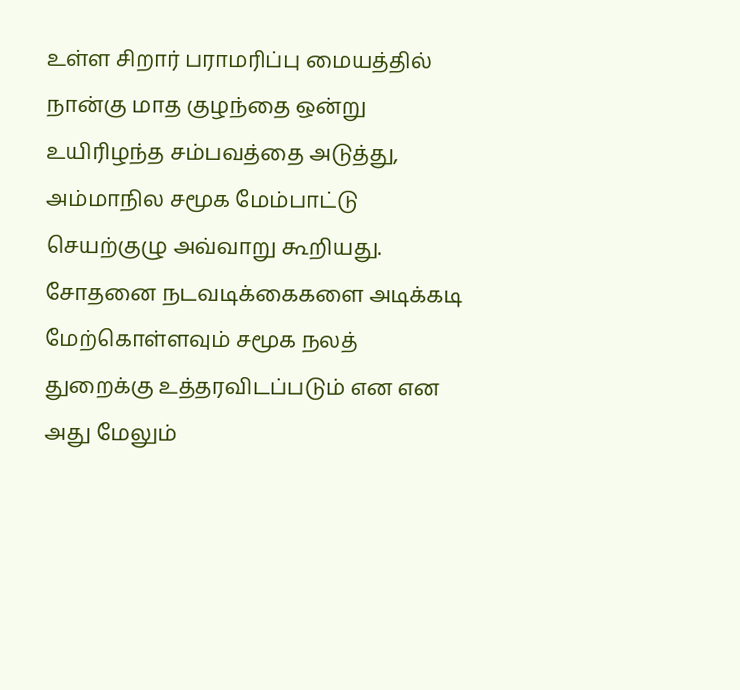உள்ள சிறார் பராமரிப்பு மையத்தில் நான்கு மாத குழந்தை ஒன்று உயிரிழந்த சம்பவத்தை அடுத்து, அம்மாநில சமூக மேம்பாட்டு செயற்குழு அவ்வாறு கூறியது.
சோதனை நடவடிக்கைகளை அடிக்கடி மேற்கொள்ளவும் சமூக நலத் துறைக்கு உத்தரவிடப்படும் என என அது மேலும்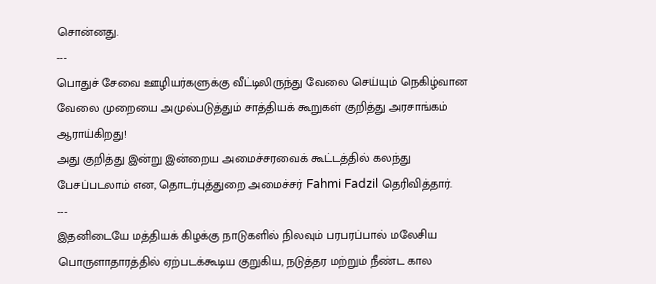சொன்னது.
---
பொதுச் சேவை ஊழியர்களுக்கு வீட்டிலிருந்து வேலை செய்யும் நெகிழ்வான வேலை முறையை அமுல்படுத்தும் சாத்தியக் கூறுகள் குறித்து அரசாங்கம் ஆராய்கிறது!
அது குறித்து இன்று இன்றைய அமைச்சரவைக் கூட்டத்தில் கலந்து பேசப்படலாம் என, தொடர்புத்துறை அமைச்சர் Fahmi Fadzil தெரிவித்தார்.
---
இதனிடையே மத்தியக் கிழக்கு நாடுகளில் நிலவும் பரபரப்பால் மலேசிய பொருளாதாரத்தில் ஏற்படக்கூடிய குறுகிய, நடுத்தர மற்றும் நீண்ட கால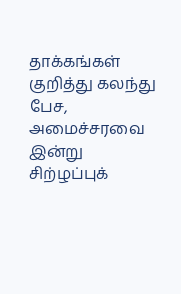தாக்கங்கள் குறித்து கலந்து பேச, அமைச்சரவை இன்று சிற்ழப்புக்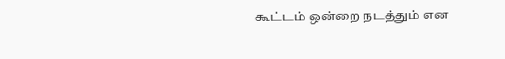கூட்டம் ஒன்றை நடத்தும் என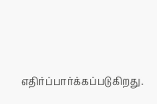எதிர்ப்பார்க்கப்படுகிறது.